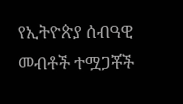የኢትዮጵያ ሰብዓዊ መብቶች ተሟጋቾች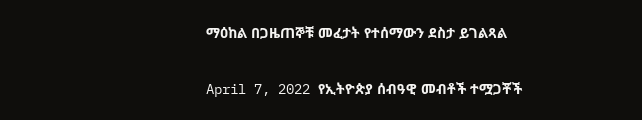ማዕከል በጋዜጠኞቹ መፈታት የተሰማውን ደስታ ይገልጻል

April 7, 2022 የኢትዮጵያ ሰብዓዊ መብቶች ተሟጋቾች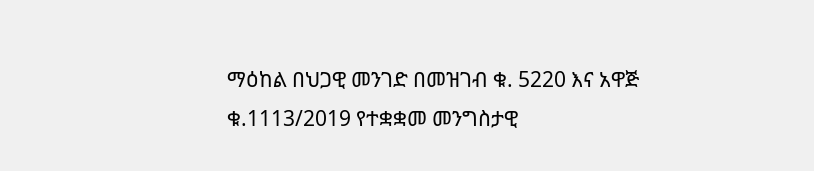ማዕከል በህጋዊ መንገድ በመዝገብ ቁ. 5220 እና አዋጅ ቁ.1113/2019 የተቋቋመ መንግስታዊ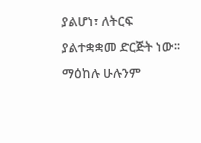ያልሆነ፣ ለትርፍ ያልተቋቋመ ድርጅት ነው፡፡ ማዕከሉ ሁሉንም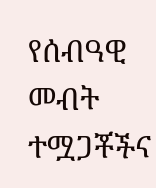የሰብዓዊ መብት ተሟጋቾችና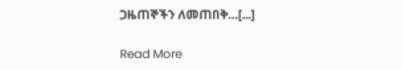ጋዜጠኞችን ለመጠበቅ…[...]

Read More